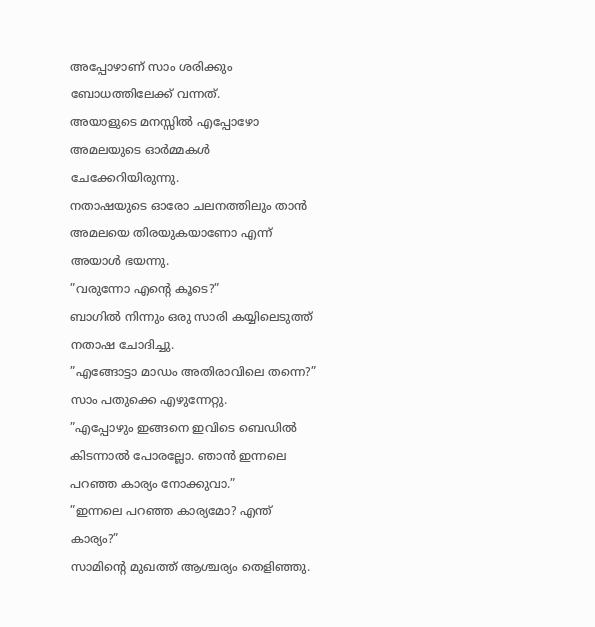അപ്പോഴാണ് സാം ശരിക്കും ബോധത്തിലേക്ക് വന്നത്.
അയാളുടെ മനസ്സിൽ എപ്പോഴോ അമലയുടെ ഓർമ്മകൾ ചേക്കേറിയിരുന്നു.
നതാഷയുടെ ഓരോ ചലനത്തിലും താൻ അമലയെ തിരയുകയാണോ എന്ന് അയാൾ ഭയന്നു.
”വരുന്നോ എന്റെ കൂടെ?”
ബാഗിൽ നിന്നും ഒരു സാരി കയ്യിലെടുത്ത് നതാഷ ചോദിച്ചു.
”എങ്ങോട്ടാ മാഡം അതിരാവിലെ തന്നെ?”
സാം പതുക്കെ എഴുന്നേറ്റു.
”എപ്പോഴും ഇങ്ങനെ ഇവിടെ ബെഡിൽ കിടന്നാൽ പോരല്ലോ. ഞാൻ ഇന്നലെ പറഞ്ഞ കാര്യം നോക്കുവാ.”
”ഇന്നലെ പറഞ്ഞ കാര്യമോ? എന്ത് കാര്യം?”
സാമിന്റെ മുഖത്ത് ആശ്ചര്യം തെളിഞ്ഞു.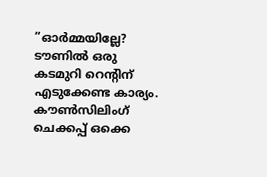”ഓർമ്മയില്ലേ? ടൗണിൽ ഒരു കടമുറി റെന്റിന് എടുക്കേണ്ട കാര്യം. കൗൺസിലിംഗ് ചെക്കപ്പ് ഒക്കെ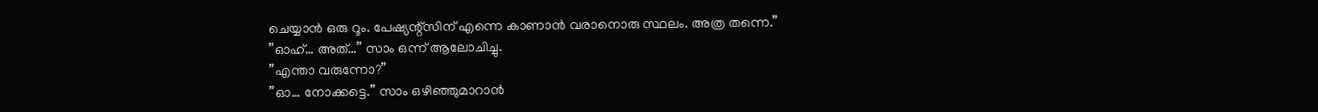ചെയ്യാൻ ഒരു റൂം. പേഷ്യന്റ്സിന് എന്നെ കാണാൻ വരാനൊരു സ്ഥലം. അത്ര തന്നെ.”
”ഓഹ്… അത്…” സാം ഒന്ന് ആലോചിച്ചു.
”എന്താ വരുന്നോ?”
”ഓ… നോക്കട്ടെ.” സാം ഒഴിഞ്ഞുമാറാൻ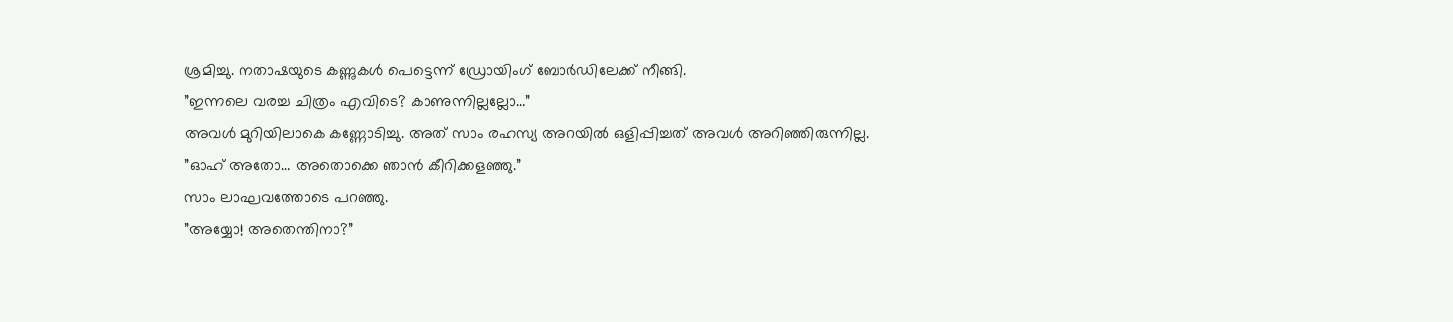ശ്രമിച്ചു. നതാഷയുടെ കണ്ണുകൾ പെട്ടെന്ന് ഡ്രോയിംഗ് ബോർഡിലേക്ക് നീങ്ങി.
”ഇന്നലെ വരച്ച ചിത്രം എവിടെ? കാണുന്നില്ലല്ലോ…”
അവൾ മുറിയിലാകെ കണ്ണോടിച്ചു. അത് സാം രഹസ്യ അറയിൽ ഒളിപ്പിച്ചത് അവൾ അറിഞ്ഞിരുന്നില്ല.
”ഓഹ് അതോ… അതൊക്കെ ഞാൻ കീറിക്കളഞ്ഞു.”
സാം ലാഘവത്തോടെ പറഞ്ഞു.
”അയ്യോ! അതെന്തിനാ?”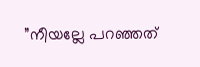”നീയല്ലേ പറഞ്ഞത്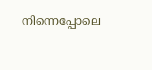നിന്നെപ്പോലെ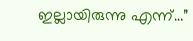ഇല്ലായിരുന്നു എന്ന്…”